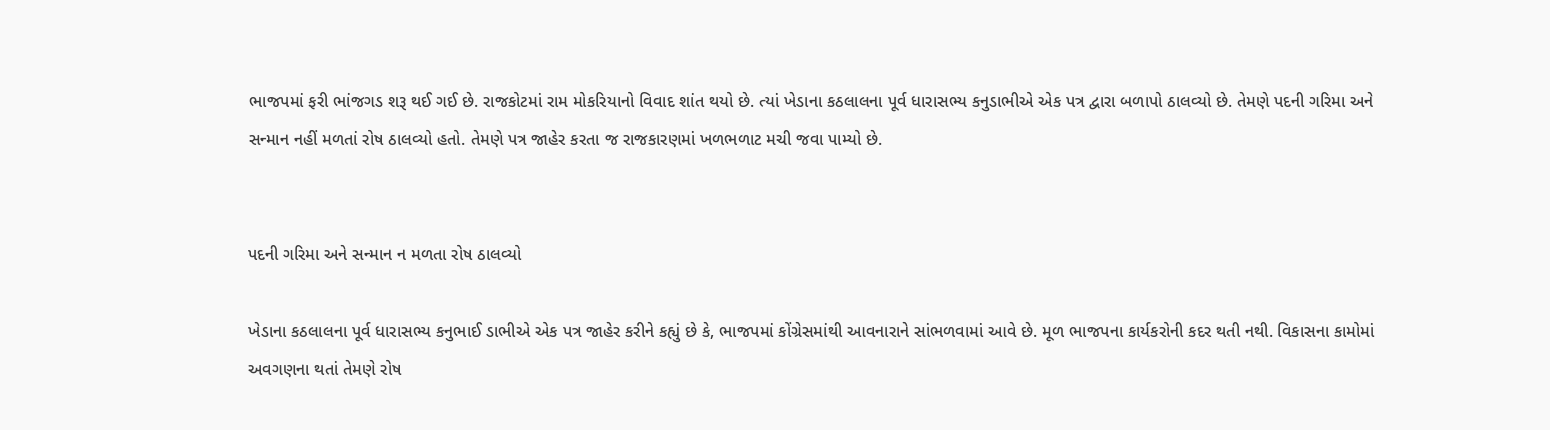ભાજપમાં ફરી ભાંજગડ શરૂ થઈ ગઈ છે. રાજકોટમાં રામ મોકરિયાનો વિવાદ શાંત થયો છે. ત્યાં ખેડાના કઠલાલના પૂર્વ ધારાસભ્ય કનુડાભીએ એક પત્ર દ્વારા બળાપો ઠાલવ્યો છે. તેમણે પદની ગરિમા અને સન્માન નહીં મળતાં રોષ ઠાલવ્યો હતો. તેમણે પત્ર જાહેર કરતા જ રાજકારણમાં ખળભળાટ મચી જવા પામ્યો છે.


પદની ગરિમા અને સન્માન ન મળતા રોષ ઠાલવ્યો

ખેડાના કઠલાલના પૂર્વ ધારાસભ્ય કનુભાઈ ડાભીએ એક પત્ર જાહેર કરીને કહ્યું છે કે, ભાજપમાં કોંગ્રેસમાંથી આવનારાને સાંભળવામાં આવે છે. મૂળ ભાજપના કાર્યકરોની કદર થતી નથી. વિકાસના કામોમાં અવગણના થતાં તેમણે રોષ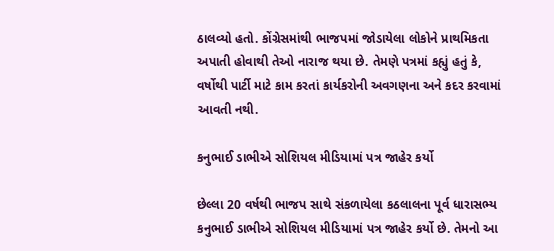ઠાલવ્યો હતો. કોંગ્રેસમાંથી ભાજપમાં જોડાયેલા લોકોને પ્રાથમિકતા અપાતી હોવાથી તેઓ નારાજ થયા છે. તેમણે પત્રમાં કહ્યું હતું કે, વર્ષોથી પાર્ટી માટે કામ કરતાં કાર્યકરોની અવગણના અને કદર કરવામાં આવતી નથી.

કનુભાઈ ડાભીએ સોશિયલ મીડિયામાં પત્ર જાહેર કર્યો

છેલ્લા 20 વર્ષથી ભાજપ સાથે સંકળાયેલા કઠલાલના પૂર્વ ધારાસભ્ય કનુભાઈ ડાભીએ સોશિયલ મીડિયામાં પત્ર જાહેર કર્યો છે. તેમનો આ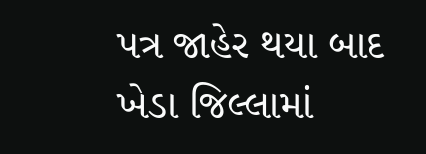પત્ર જાહેર થયા બાદ ખેડા જિલ્લામાં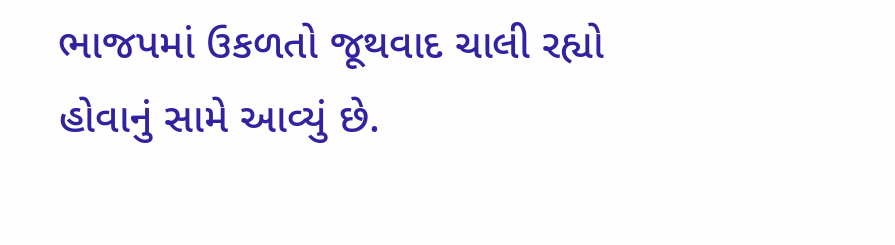ભાજપમાં ઉકળતો જૂથવાદ ચાલી રહ્યો હોવાનું સામે આવ્યું છે.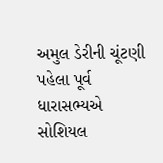અમુલ ડેરીની ચૂંટણી પહેલા પૂર્વ ધારાસભ્યએ સોશિયલ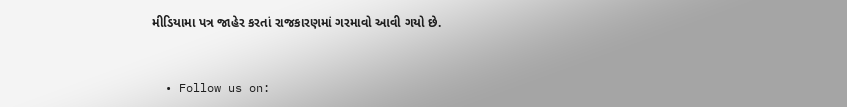મીડિયામા પત્ર જાહેર કરતાં રાજકારણમાં ગરમાવો આવી ગયો છે.


  • Follow us on: